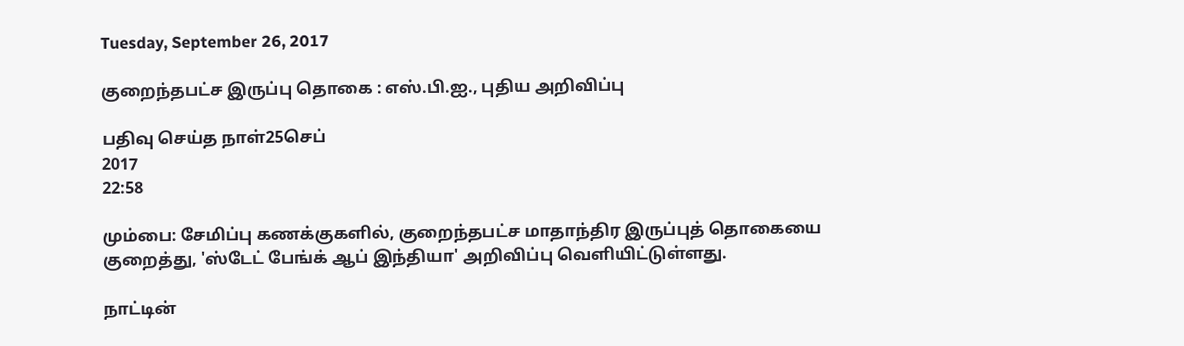Tuesday, September 26, 2017

குறைந்தபட்ச இருப்பு தொகை : எஸ்.பி.ஐ., புதிய அறிவிப்பு

பதிவு செய்த நாள்25செப்
2017
22:58

மும்பை: சேமிப்பு கணக்குகளில், குறைந்தபட்ச மாதாந்திர இருப்புத் தொகையை குறைத்து, 'ஸ்டேட் பேங்க் ஆப் இந்தியா' அறிவிப்பு வெளியிட்டுள்ளது.

நாட்டின்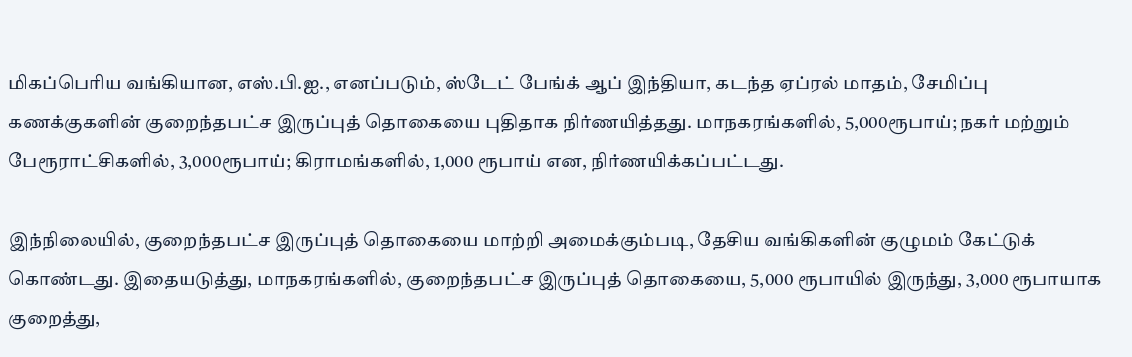மிகப்பெரிய வங்கியான, எஸ்.பி.ஐ., எனப்படும், ஸ்டேட் பேங்க் ஆப் இந்தியா, கடந்த ஏப்ரல் மாதம், சேமிப்பு கணக்குகளின் குறைந்தபட்ச இருப்புத் தொகையை புதிதாக நிர்ணயித்தது. மாநகரங்களில், 5,000ரூபாய்; நகர் மற்றும் பேரூராட்சிகளில், 3,000ரூபாய்; கிராமங்களில், 1,000 ரூபாய் என, நிர்ணயிக்கப்பட்டது.

இந்நிலையில், குறைந்தபட்ச இருப்புத் தொகையை மாற்றி அமைக்கும்படி, தேசிய வங்கிகளின் குழுமம் கேட்டுக் கொண்டது. இதையடுத்து, மாநகரங்களில், குறைந்தபட்ச இருப்புத் தொகையை, 5,000 ரூபாயில் இருந்து, 3,000 ரூபாயாக குறைத்து,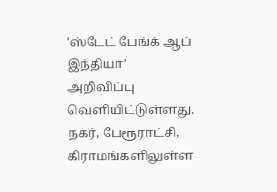'ஸ்டேட் பேங்க் ஆப் இந்தியா' அறிவிப்பு வெளியிட்டுள்ளது. நகர், பேரூராட்சி, கிராமங்களிலுள்ள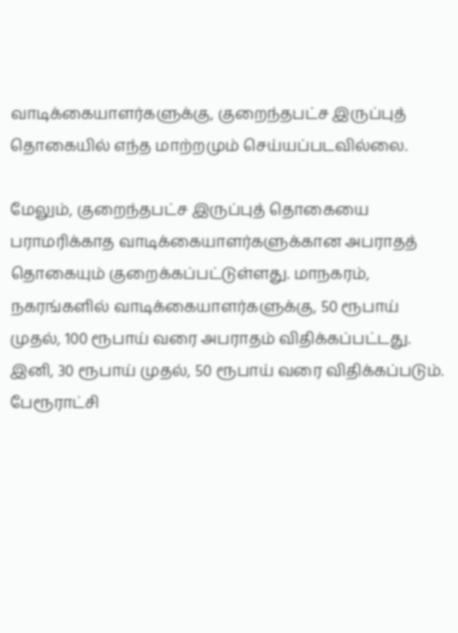வாடிக்கையாளர்களுக்கு, குறைந்தபட்ச இருப்புத் தொகையில் எந்த மாற்றமும் செய்யப்படவில்லை.

மேலும், குறைந்தபட்ச இருப்புத் தொகையை பராமரிக்காத வாடிக்கையாளர்களுக்கான அபராதத் தொகையும் குறைக்கப்பட்டுள்ளது. மாநகரம், நகரங்களில் வாடிக்கையாளர்களுக்கு, 50 ரூபாய் முதல், 100 ரூபாய் வரை அபராதம் விதிக்கப்பட்டது. இனி, 30 ரூபாய் முதல், 50 ரூபாய் வரை விதிக்கப்படும். பேரூராட்சி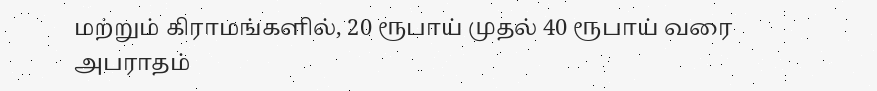மற்றும் கிராமங்களில், 20 ரூபாய் முதல் 40 ரூபாய் வரை அபராதம்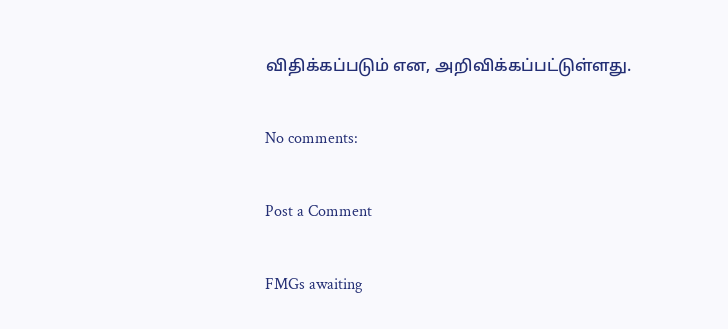விதிக்கப்படும் என, அறிவிக்கப்பட்டுள்ளது.

No comments:

Post a Comment

FMGs awaiting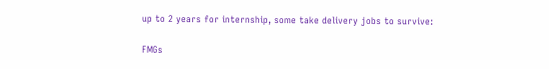up to 2 years for internship, some take delivery jobs to survive:

FMGs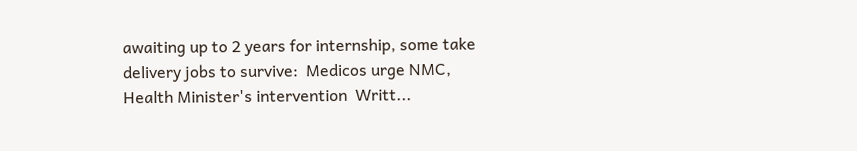awaiting up to 2 years for internship, some take delivery jobs to survive:  Medicos urge NMC, Health Minister's intervention  Writt...